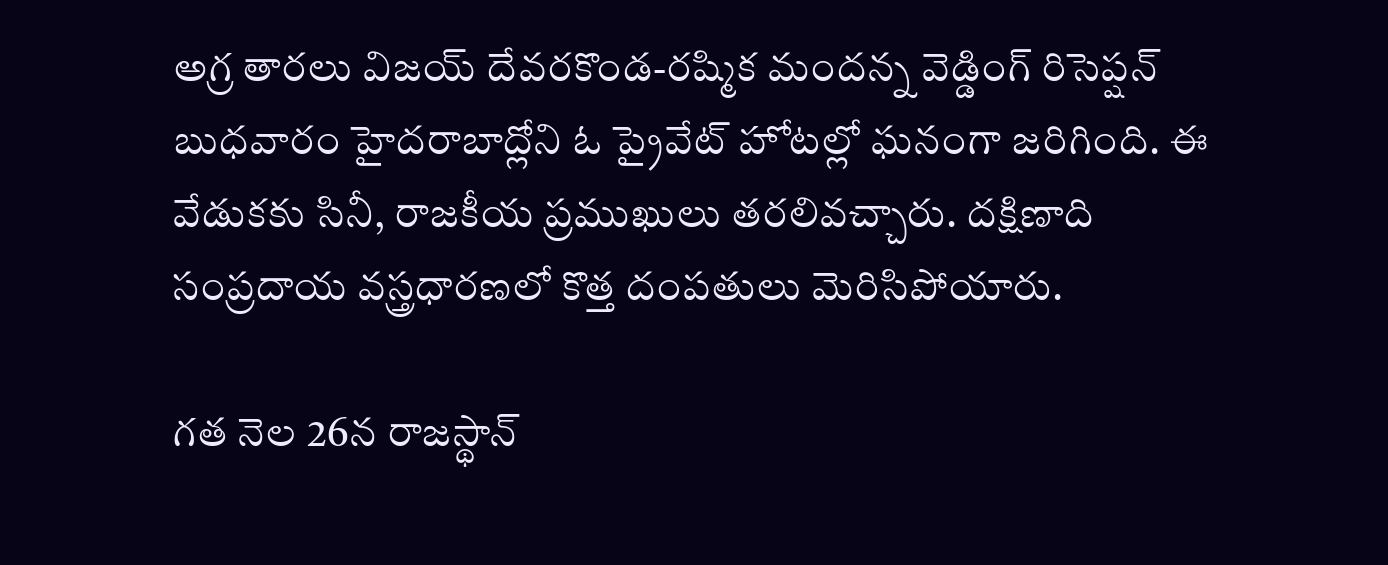అగ్ర తారలు విజయ్ దేవరకొండ-రష్మిక మందన్న వెడ్డింగ్ రిసెప్షన్ బుధవారం హైదరాబాద్లోని ఓ ప్రైవేట్ హోటల్లో ఘనంగా జరిగింది. ఈ వేడుకకు సినీ, రాజకీయ ప్రముఖులు తరలివచ్చారు. దక్షిణాది సంప్రదాయ వస్త్రధారణలో కొత్త దంపతులు మెరిసిపోయారు.

గత నెల 26న రాజస్థాన్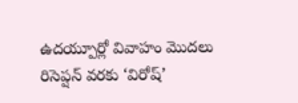ఉదయ్పూర్లో వివాహం మొదలు రిసెప్షన్ వరకు ‘విరోష్’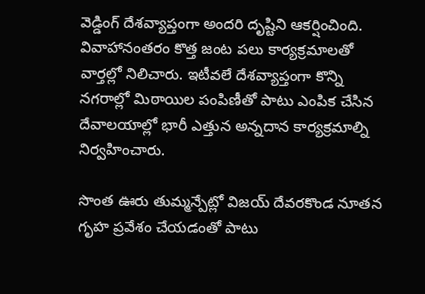వెడ్డింగ్ దేశవ్యాప్తంగా అందరి దృష్టిని ఆకర్షించింది. వివాహానంతరం కొత్త జంట పలు కార్యక్రమాలతో వార్తల్లో నిలిచారు. ఇటీవలే దేశవ్యాప్తంగా కొన్ని నగరాల్లో మిఠాయిల పంపిణీతో పాటు ఎంపిక చేసిన దేవాలయాల్లో భారీ ఎత్తున అన్నదాన కార్యక్రమాల్ని నిర్వహించారు.

సొంత ఊరు తుమ్మన్పేట్లో విజయ్ దేవరకొండ నూతన గృహ ప్రవేశం చేయడంతో పాటు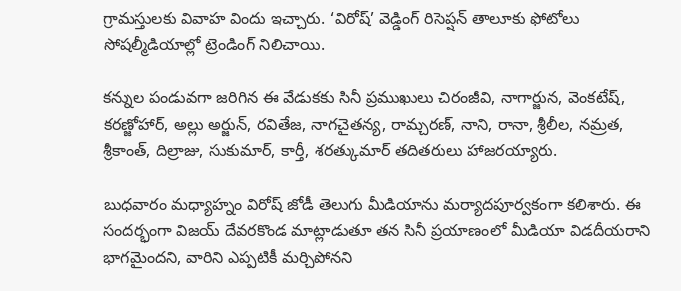గ్రామస్తులకు వివాహ విందు ఇచ్చారు. ‘విరోష్’ వెడ్డింగ్ రిసెప్షన్ తాలూకు ఫోటోలు సోషల్మీడియాల్లో ట్రెండింగ్ నిలిచాయి.

కన్నుల పండువగా జరిగిన ఈ వేడుకకు సినీ ప్రముఖులు చిరంజీవి, నాగార్జున, వెంకటేష్, కరణ్జోహార్, అల్లు అర్జున్, రవితేజ, నాగచైతన్య, రామ్చరణ్, నాని, రానా, శ్రీలీల, నమ్రత, శ్రీకాంత్, దిల్రాజు, సుకుమార్, కార్తీ, శరత్కుమార్ తదితరులు హాజరయ్యారు.

బుధవారం మధ్యాహ్నం విరోష్ జోడీ తెలుగు మీడియాను మర్యాదపూర్వకంగా కలిశారు. ఈ సందర్భంగా విజయ్ దేవరకొండ మాట్లాడుతూ తన సినీ ప్రయాణంలో మీడియా విడదీయరాని భాగమైందని, వారిని ఎప్పటికీ మర్చిపోనని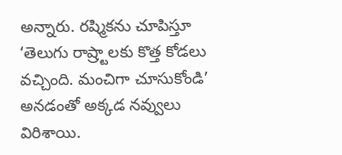అన్నారు. రష్మికను చూపిస్తూ ‘తెలుగు రాష్ర్టాలకు కొత్త కోడలు వచ్చింది. మంచిగా చూసుకోండి’ అనడంతో అక్కడ నవ్వులు విరిశాయి.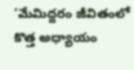‘మేమిద్దరం జీవితంలో కొత్త అధ్యాయం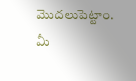మొదలుపెట్టాం. మీ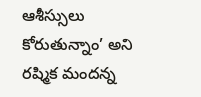ఆశీస్సులు కోరుతున్నాం’ అని రష్మిక మందన్న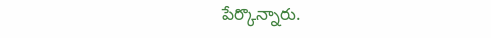పేర్కొన్నారు.